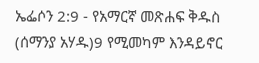ኤፌሶን 2:9 - የአማርኛ መጽሐፍ ቅዱስ (ሰማንያ አሃዱ)9 የሚመካም እንዳይኖር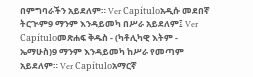በምግባራችን አይደለም። Ver Capítuloአዲሱ መደበኛ ትርጒም9 ማንም እንዳይመካ በሥራ አይደለም፤ Ver Capítuloመጽሐፍ ቅዱስ - (ካቶሊካዊ እትም - ኤማሁስ)9 ማንም እንዳይመካ ከሥራ የመጣም አይደለም። Ver Capítuloአማርኛ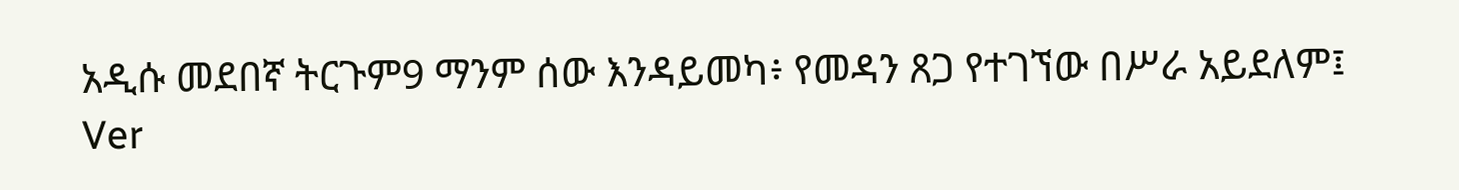አዲሱ መደበኛ ትርጉም9 ማንም ሰው እንዳይመካ፥ የመዳን ጸጋ የተገኘው በሥራ አይደለም፤ Ver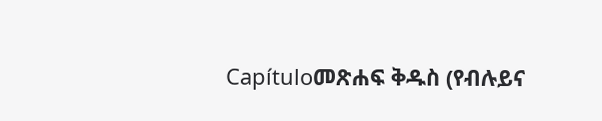Capítuloመጽሐፍ ቅዱስ (የብሉይና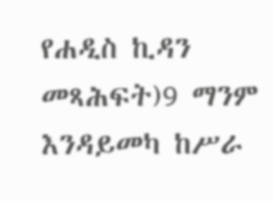የሐዲስ ኪዳን መጻሕፍት)9 ማንም እንዳይመካ ከሥራ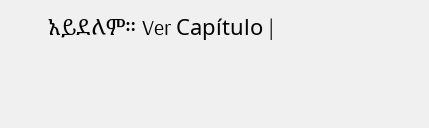አይደለም። Ver Capítulo |